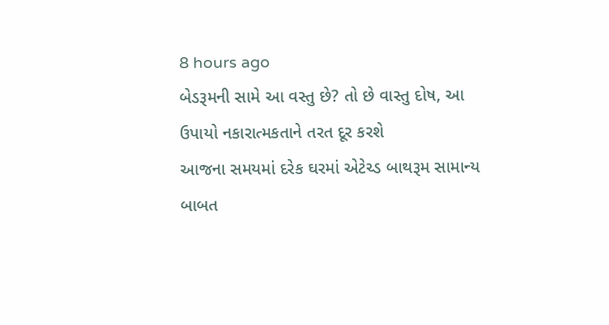8 hours ago
બેડરૂમની સામે આ વસ્તુ છે? તો છે વાસ્તુ દોષ, આ ઉપાયો નકારાત્મકતાને તરત દૂર કરશે
આજના સમયમાં દરેક ઘરમાં એટેચ્ડ બાથરૂમ સામાન્ય બાબત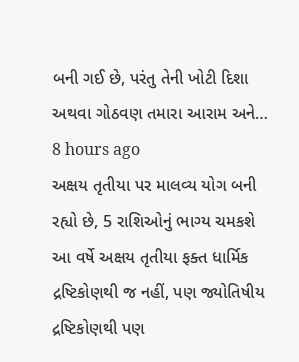બની ગઈ છે, પરંતુ તેની ખોટી દિશા અથવા ગોઠવણ તમારા આરામ અને…
8 hours ago
અક્ષય તૃતીયા પર માલવ્ય યોગ બની રહ્યો છે, 5 રાશિઓનું ભાગ્ય ચમકશે
આ વર્ષે અક્ષય તૃતીયા ફક્ત ધાર્મિક દ્રષ્ટિકોણથી જ નહીં, પણ જ્યોતિષીય દ્રષ્ટિકોણથી પણ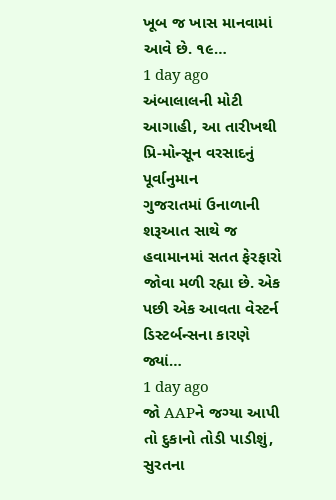ખૂબ જ ખાસ માનવામાં આવે છે. ૧૯…
1 day ago
અંબાલાલની મોટી આગાહી, આ તારીખથી પ્રિ-મોન્સૂન વરસાદનું પૂર્વાનુમાન
ગુજરાતમાં ઉનાળાની શરૂઆત સાથે જ હવામાનમાં સતત ફેરફારો જોવા મળી રહ્યા છે. એક પછી એક આવતા વેસ્ટર્ન ડિસ્ટર્બન્સના કારણે જ્યાં…
1 day ago
જો AAPને જગ્યા આપી તો દુકાનો તોડી પાડીશું, સુરતના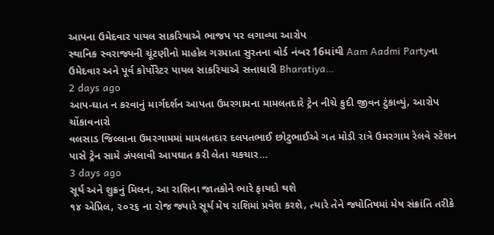આપના ઉમેદવાર પાયલ સાકરિયાએ ભાજપ પર લગાવ્યા આરોપ
સ્થાનિક સ્વરાજ્યની ચૂંટણીનો માહોલ ગરમાતા સુરતના વોર્ડ નંબર 16માંથી Aam Aadmi Partyના ઉમેદવાર અને પૂર્વ કોર્પોરેટર પાયલ સાકરિયાએ સત્તાધારી Bharatiya…
2 days ago
આપ-ઘાત ન કરવાનું માર્ગદર્શન આપતા ઉમરગામના મામલતદારે ટ્રેન નીચે કુદી જીવન ટુંકાવ્યું, આરોપ ચોંકાવનારો
વલસાડ જિલ્લાના ઉમરગામમાં મામલતદાર દલપતભાઈ છોટુભાઈએ ગત મોડી રાત્રે ઉમરગામ રેલવે સ્ટેશન પાસે ટ્રેન સામે ઝંપલાવી આપઘાત કરી લેતા ચકચાર…
3 days ago
સૂર્ય અને શુક્રનું મિલન, આ રાશિના જાતકોને ભારે ફાયદો થશે
૧૪ એપ્રિલ, ૨૦૨૬ ના રોજ જ્યારે સૂર્ય મેષ રાશિમાં પ્રવેશ કરશે, ત્યારે તેને જ્યોતિષમાં મેષ સંક્રાંતિ તરીકે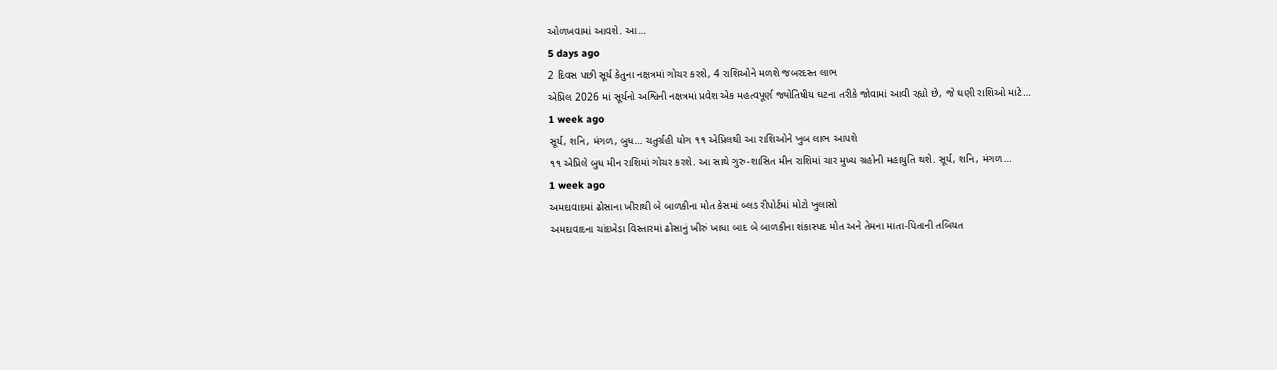ઓળખવામાં આવશે. આ…
5 days ago
2 દિવસ પછી સૂર્ય કેતુના નક્ષત્રમાં ગોચર કરશે, 4 રાશિઓને મળશે જબરદસ્ત લાભ
એપ્રિલ 2026 માં સૂર્યનો અશ્વિની નક્ષત્રમાં પ્રવેશ એક મહત્વપૂર્ણ જ્યોતિષીય ઘટના તરીકે જોવામાં આવી રહ્યો છે, જે ઘણી રાશિઓ માટે…
1 week ago
સૂર્ય, શનિ, મંગળ, બુધ… ચતુર્ગ્રહી યોગ ૧૧ એપ્રિલથી આ રાશિઓને ખુબ લાભ આપશે
૧૧ એપ્રિલે બુધ મીન રાશિમાં ગોચર કરશે. આ સાથે ગુરુ-શાસિત મીન રાશિમાં ચાર મુખ્ય ગ્રહોની મહાયુતિ થશે. સૂર્ય, શનિ, મંગળ…
1 week ago
અમદાવાદમાં ઢોસાના ખીરાથી બે બાળકીના મોત કેસમાં બ્લડ રીપોર્ટમાં મોટો ખુલાસો
અમદાવાદના ચાંદખેડા વિસ્તારમાં ઢોસાનું ખીરું ખાધા બાદ બે બાળકીના શંકાસ્પદ મોત અને તેમના માતા-પિતાની તબિયત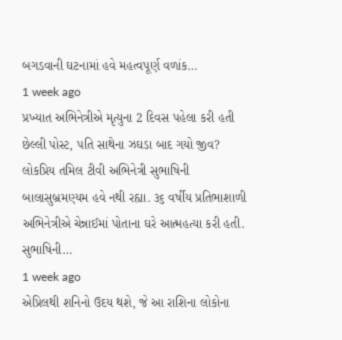બગડવાની ઘટનામાં હવે મહત્વપૂર્ણ વળાંક…
1 week ago
પ્રખ્યાત અભિનેત્રીએ મૃત્યુના 2 દિવસ પહેલા કરી હતી છેલ્લી પોસ્ટ, પતિ સાથેના ઝઘડા બાદ ગયો જીવ?
લોકપ્રિય તમિલ ટીવી અભિનેત્રી સુભાષિની બાલાસુબ્રમણ્યમ હવે નથી રહ્યા. ૩૬ વર્ષીય પ્રતિભાશાળી અભિનેત્રીએ ચેન્નાઈમાં પોતાના ઘરે આત્મહત્યા કરી હતી. સુભાષિની…
1 week ago
એપ્રિલથી શનિનો ઉદય થશે, જે આ રાશિના લોકોના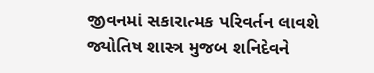જીવનમાં સકારાત્મક પરિવર્તન લાવશે
જ્યોતિષ શાસ્ત્ર મુજબ શનિદેવને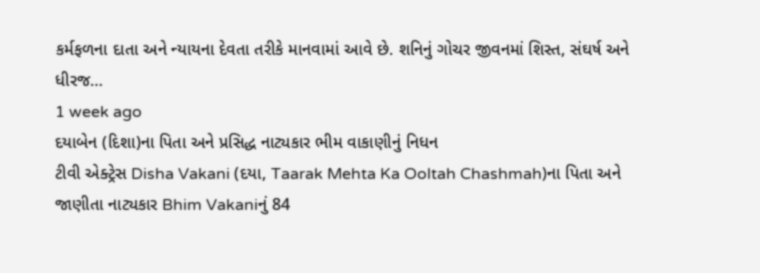કર્મફળના દાતા અને ન્યાયના દેવતા તરીકે માનવામાં આવે છે. શનિનું ગોચર જીવનમાં શિસ્ત, સંઘર્ષ અને ધીરજ…
1 week ago
દયાબેન (દિશા)ના પિતા અને પ્રસિદ્ધ નાટ્યકાર ભીમ વાકાણીનું નિધન
ટીવી એક્ટ્રેસ Disha Vakani (દયા, Taarak Mehta Ka Ooltah Chashmah)ના પિતા અને જાણીતા નાટ્યકાર Bhim Vakaniનું 84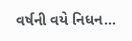વર્ષની વયે નિધન…